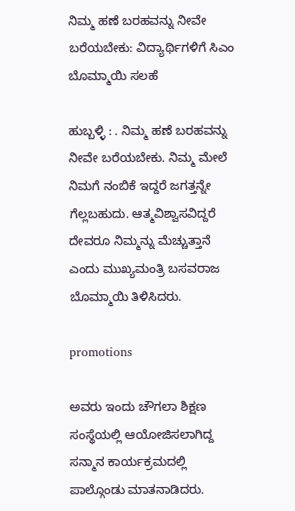ನಿಮ್ಮ ಹಣೆ ಬರಹವನ್ನು ನೀವೇ ಬರೆಯಬೇಕು: ವಿದ್ಯಾರ್ಥಿಗಳಿಗೆ ಸಿಎಂ ಬೊಮ್ಮಾಯಿ ಸಲಹೆ

ಹುಬ್ಬಳ್ಳಿ : . ನಿಮ್ಮ ಹಣೆ ಬರಹವನ್ನು ನೀವೇ ಬರೆಯಬೇಕು. ನಿಮ್ಮ ಮೇಲೆ ನಿಮಗೆ ನಂಬಿಕೆ ಇದ್ದರೆ ಜಗತ್ತನ್ನೇ ಗೆಲ್ಲಬಹುದು. ಆತ್ಮವಿಶ್ವಾಸವಿದ್ದರೆ ದೇವರೂ ನಿಮ್ಮನ್ನು ಮೆಚ್ಚುತ್ತಾನೆ ಎಂದು ಮುಖ್ಯಮಂತ್ರಿ ಬಸವರಾಜ ಬೊಮ್ಮಾಯಿ ತಿಳಿಸಿದರು.

promotions

ಅವರು ಇಂದು ಚೌಗಲಾ ಶಿಕ್ಷಣ ಸಂಸ್ಥೆಯಲ್ಲಿ ಆಯೋಜಿಸಲಾಗಿದ್ದ ಸನ್ಮಾನ ಕಾರ್ಯಕ್ರಮದಲ್ಲಿ ಪಾಲ್ಗೊಂಡು ಮಾತನಾಡಿದರು.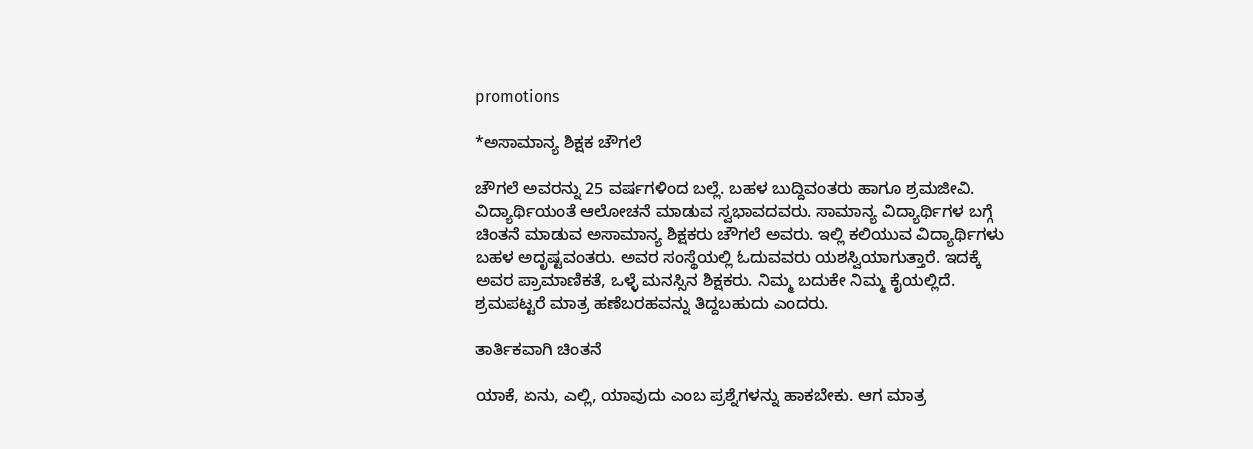promotions

*ಅಸಾಮಾನ್ಯ ಶಿಕ್ಷಕ ಚೌಗಲೆ

ಚೌಗಲೆ ಅವರನ್ನು 25 ವರ್ಷಗಳಿಂದ ಬಲ್ಲೆ. ಬಹಳ ಬುದ್ದಿವಂತರು ಹಾಗೂ ಶ್ರಮಜೀವಿ. ವಿದ್ಯಾರ್ಥಿಯಂತೆ ಆಲೋಚನೆ ಮಾಡುವ ಸ್ವಭಾವದವರು. ಸಾಮಾನ್ಯ ವಿದ್ಯಾರ್ಥಿಗಳ ಬಗ್ಗೆ ಚಿಂತನೆ ಮಾಡುವ ಅಸಾಮಾನ್ಯ ಶಿಕ್ಷಕರು ಚೌಗಲೆ ಅವರು. ಇಲ್ಲಿ ಕಲಿಯುವ ವಿದ್ಯಾರ್ಥಿಗಳು ಬಹಳ ಅದೃಷ್ಟವಂತರು. ಅವರ ಸಂಸ್ಥೆಯಲ್ಲಿ ಓದುವವರು ಯಶಸ್ವಿಯಾಗುತ್ತಾರೆ. ಇದಕ್ಕೆ ಅವರ ಪ್ರಾಮಾಣಿಕತೆ, ಒಳ್ಳೆ ಮನಸ್ಸಿನ ಶಿಕ್ಷಕರು. ನಿಮ್ಮ ಬದುಕೇ ನಿಮ್ಮ ಕೈಯಲ್ಲಿದೆ. ಶ್ರಮಪಟ್ಟರೆ ಮಾತ್ರ ಹಣೆಬರಹವನ್ನು ತಿದ್ದಬಹುದು ಎಂದರು.

ತಾರ್ತಿಕವಾಗಿ ಚಿಂತನೆ

ಯಾಕೆ, ಏನು, ಎಲ್ಲಿ, ಯಾವುದು ಎಂಬ ಪ್ರಶ್ನೆಗಳನ್ನು ಹಾಕಬೇಕು. ಆಗ ಮಾತ್ರ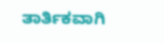ತಾರ್ತಿಕವಾಗಿ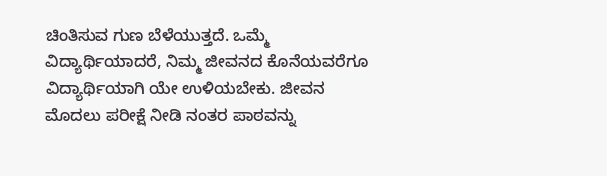ಚಿಂತಿಸುವ ಗುಣ ಬೆಳೆಯುತ್ತದೆ. ಒಮ್ಮೆ ವಿದ್ಯಾರ್ಥಿಯಾದರೆ, ನಿಮ್ಮ ಜೀವನದ ಕೊನೆಯವರೆಗೂ ವಿದ್ಯಾರ್ಥಿಯಾಗಿ ಯೇ ಉಳಿಯಬೇಕು. ಜೀವನ ಮೊದಲು ಪರೀಕ್ಷೆ ನೀಡಿ ನಂತರ ಪಾಠವನ್ನು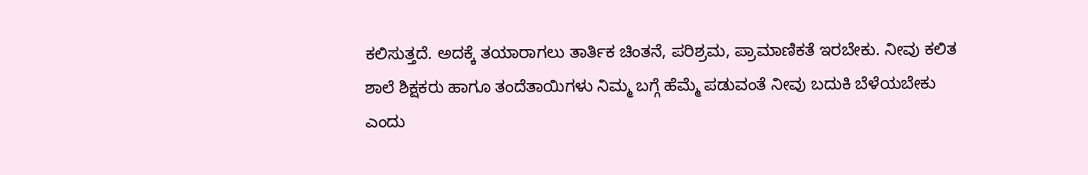ಕಲಿಸುತ್ತದೆ. ಅದಕ್ಕೆ ತಯಾರಾಗಲು ತಾರ್ತಿಕ ಚಿಂತನೆ, ಪರಿಶ್ರಮ, ಪ್ರಾಮಾಣಿಕತೆ ಇರಬೇಕು. ನೀವು ಕಲಿತ ಶಾಲೆ ಶಿಕ್ಷಕರು ಹಾಗೂ ತಂದೆತಾಯಿಗಳು ನಿಮ್ಮ ಬಗ್ಗೆ ಹೆಮ್ಮೆ ಪಡುವಂತೆ ನೀವು ಬದುಕಿ ಬೆಳೆಯಬೇಕು ಎಂದು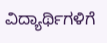ವಿದ್ಯಾರ್ಥಿಗಳಿಗೆ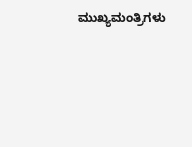ಮುಖ್ಯಮಂತ್ರಿಗಳು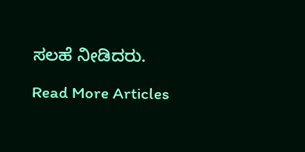ಸಲಹೆ ನೀಡಿದರು.

Read More Articles